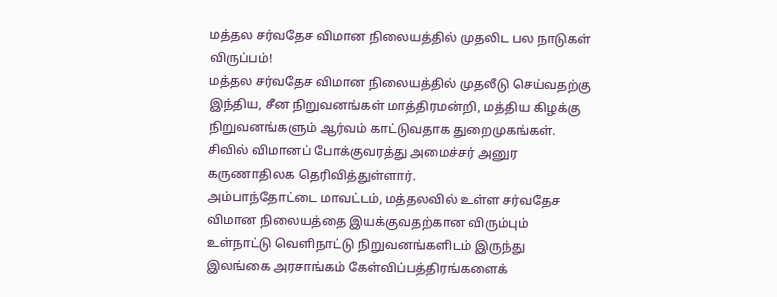மத்தல சர்வதேச விமான நிலையத்தில் முதலிட பல நாடுகள் விருப்பம்!
மத்தல சர்வதேச விமான நிலையத்தில் முதலீடு செய்வதற்கு இந்திய, சீன நிறுவனங்கள் மாத்திரமன்றி, மத்திய கிழக்கு நிறுவனங்களும் ஆர்வம் காட்டுவதாக துறைமுகங்கள். சிவில் விமானப் போக்குவரத்து அமைச்சர் அனுர கருணாதிலக தெரிவித்துள்ளார்.
அம்பாந்தோட்டை மாவட்டம், மத்தலவில் உள்ள சர்வதேச விமான நிலையத்தை இயக்குவதற்கான விரும்பும் உள்நாட்டு வெளிநாட்டு நிறுவனங்களிடம் இருந்து இலங்கை அரசாங்கம் கேள்விப்பத்திரங்களைக்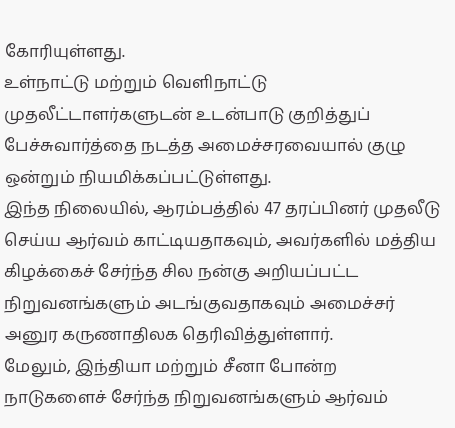கோரியுள்ளது.
உள்நாட்டு மற்றும் வெளிநாட்டு முதலீட்டாளர்களுடன் உடன்பாடு குறித்துப் பேச்சுவார்த்தை நடத்த அமைச்சரவையால் குழு ஒன்றும் நியமிக்கப்பட்டுள்ளது.
இந்த நிலையில், ஆரம்பத்தில் 47 தரப்பினர் முதலீடு செய்ய ஆர்வம் காட்டியதாகவும், அவர்களில் மத்திய கிழக்கைச் சேர்ந்த சில நன்கு அறியப்பட்ட நிறுவனங்களும் அடங்குவதாகவும் அமைச்சர் அனுர கருணாதிலக தெரிவித்துள்ளார்.
மேலும், இந்தியா மற்றும் சீனா போன்ற நாடுகளைச் சேர்ந்த நிறுவனங்களும் ஆர்வம்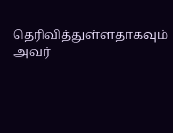தெரிவித்துள்ளதாகவும் அவர்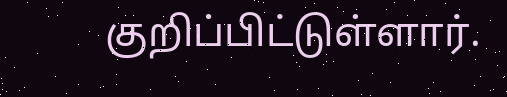குறிப்பிட்டுள்ளார்.